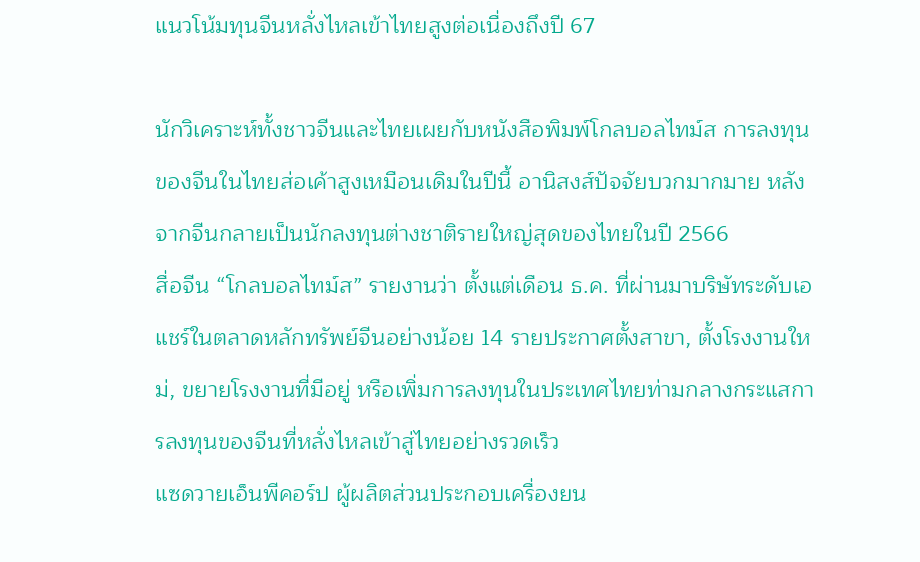แนวโน้มทุนจีนหลั่งไหลเข้าไทยสูงต่อเนื่องถึงปี 67

นักวิเคราะห์ทั้งชาวจีนและไทยเผยกับหนังสือพิมพ์โกลบอลไทม์ส การลงทุนของจีนในไทยส่อเค้าสูงเหมือนเดิมในปีนี้ อานิสงส์ปัจจัยบวกมากมาย หลังจากจีนกลายเป็นนักลงทุนต่างชาติรายใหญ่สุดของไทยในปี 2566
สื่อจีน “โกลบอลไทม์ส” รายงานว่า ตั้งแต่เดือน ธ.ค. ที่ผ่านมาบริษัทระดับเอแชร์ในตลาดหลักทรัพย์จีนอย่างน้อย 14 รายประกาศตั้งสาขา, ตั้งโรงงานใหม่, ขยายโรงงานที่มีอยู่ หรือเพิ่มการลงทุนในประเทศไทยท่ามกลางกระแสการลงทุนของจีนที่หลั่งไหลเข้าสู่ไทยอย่างรวดเร็ว
แซดวายเอ็นพีคอร์ป ผู้ผลิตส่วนประกอบเครื่องยน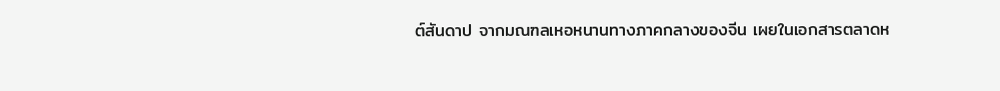ต์สันดาป จากมณฑลเหอหนานทางภาคกลางของจีน เผยในเอกสารตลาดห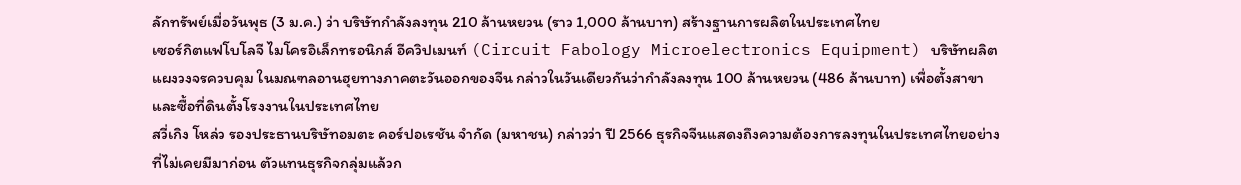ลักทรัพย์เมื่อวันพุธ (3 ม.ค.) ว่า บริษัทกำลังลงทุน 210 ล้านหยวน (ราว 1,000 ล้านบาท) สร้างฐานการผลิตในประเทศไทย
เซอร์กิตแฟโบโลจี ไมโครอิเล็กทรอนิกส์ อีควิปเมนท์ (Circuit Fabology Microelectronics Equipment) บริษัทผลิตแผงวงจรควบคุม ในมณฑลอานฮุยทางภาคตะวันออกของจีน กล่าวในวันเดียวกันว่ากำลังลงทุน 100 ล้านหยวน (486 ล้านบาท) เพื่อตั้งสาขาและซื้อที่ดินตั้งโรงงานในประเทศไทย
สวี่เกิง โหล่ว รองประธานบริษัทอมตะ คอร์ปอเรชัน จำกัด (มหาชน) กล่าวว่า ปี 2566 ธุรกิจจีนแสดงถึงความต้องการลงทุนในประเทศไทยอย่างที่ไม่เคยมีมาก่อน ตัวแทนธุรกิจกลุ่มแล้วก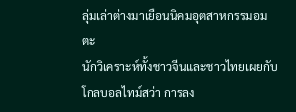ลุ่มเล่าต่างมาเยือนนิคมอุตสาหกรรมอมตะ
นักวิเคราะห์ทั้งชาวจีนและชาวไทยเผยกับโกลบอลไทม์สว่า การลง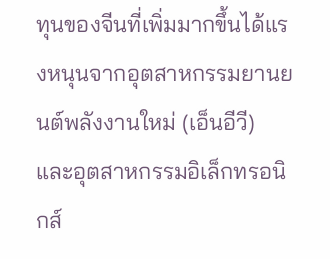ทุนของจีนที่เพิ่มมากขึ้นได้แรงหนุนจากอุตสาหกรรมยานยนต์พลังงานใหม่ (เอ็นอีวี) และอุตสาหกรรมอิเล็กทรอนิกส์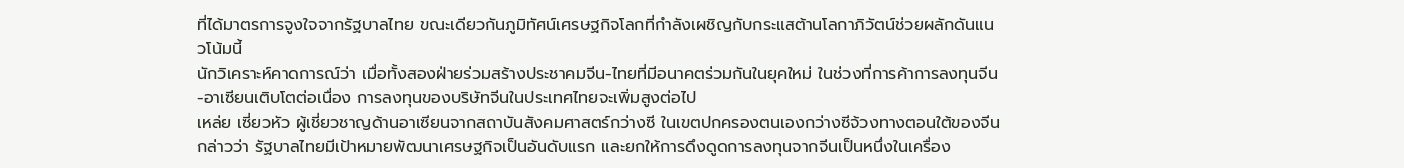ที่ได้มาตรการจูงใจจากรัฐบาลไทย ขณะเดียวกันภูมิทัศน์เศรษฐกิจโลกที่กำลังเผชิญกับกระแสต้านโลกาภิวัตน์ช่วยผลักดันแนวโน้มนี้
นักวิเคราะห์คาดการณ์ว่า เมื่อทั้งสองฝ่ายร่วมสร้างประชาคมจีน-ไทยที่มีอนาคตร่วมกันในยุคใหม่ ในช่วงที่การค้าการลงทุนจีน-อาเซียนเติบโตต่อเนื่อง การลงทุนของบริษัทจีนในประเทศไทยจะเพิ่มสูงต่อไป
เหล่ย เซี่ยวหัว ผู้เชี่ยวชาญด้านอาเซียนจากสถาบันสังคมศาสตร์กว่างซี ในเขตปกครองตนเองกว่างซีจ้วงทางตอนใต้ของจีน กล่าวว่า รัฐบาลไทยมีเป้าหมายพัฒนาเศรษฐกิจเป็นอันดับแรก และยกให้การดึงดูดการลงทุนจากจีนเป็นหนึ่งในเครื่อง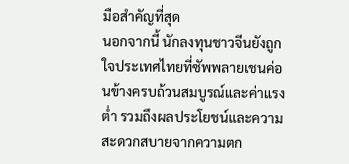มือสำคัญที่สุด
นอกจากนี้ นักลงทุนชาวจีนยังถูกใจประเทศไทยที่ซัพพลายเชนค่อนข้างครบถ้วนสมบูรณ์และค่าแรงต่ำ รวมถึงผลประโยชน์และความสะดวกสบายจากความตก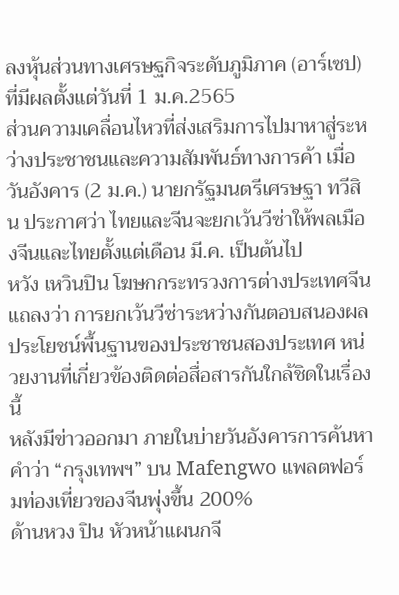ลงหุ้นส่วนทางเศรษฐกิจระดับภูมิภาค (อาร์เซป) ที่มีผลตั้งแต่วันที่ 1 ม.ค.2565
ส่วนความเคลื่อนไหวที่ส่งเสริมการไปมาหาสู่ระหว่างประชาชนและความสัมพันธ์ทางการค้า เมื่อวันอังคาร (2 ม.ค.) นายกรัฐมนตรีเศรษฐา ทวีสิน ประกาศว่า ไทยและจีนจะยกเว้นวีซ่าให้พลเมืองจีนและไทยตั้งแต่เดือน มี.ค. เป็นต้นไป
หวัง เหวินปิน โฆษกกระทรวงการต่างประเทศจีนแถลงว่า การยกเว้นวีซ่าระหว่างกันตอบสนองผลประโยชน์พื้นฐานของประชาชนสองประเทศ หน่วยงานที่เกี่ยวข้องติดต่อสื่อสารกันใกล้ชิดในเรื่องนี้
หลังมีข่าวออกมา ภายในบ่ายวันอังคารการค้นหาคำว่า “กรุงเทพฯ” บน Mafengwo แพลตฟอร์มท่องเที่ยวของจีนพุ่งขึ้น 200%
ด้านหวง ปิน หัวหน้าแผนกจี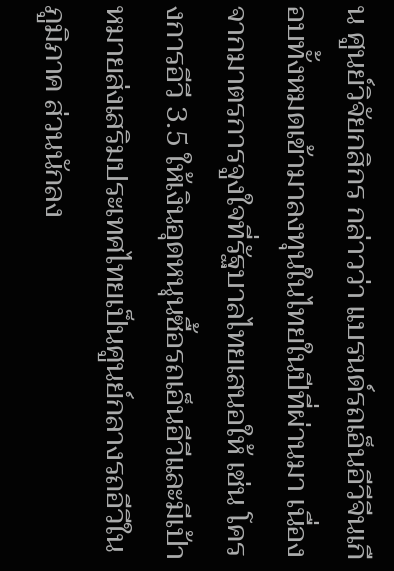น ศูนย์วิจัยกสิกร กล่าวว่า แบรนด์รถเอ็นอีวีจีนเกือบทั้งหมดเข้ามาลงทุนในไทยในปีที่ผ่านมา เนื่องจากมาตรการจูงใจที่รัฐบาลไทยเสนอให้ เช่น โครงการอีวี 3.5 ให้เงินอุดหนุนซื้อรถเอ็นอีวีและมีเป้าหมายส่งเสริมประเทศไทยเป็นศูนย์กลางรถอีวีในภูมิภาค ส่วนนักลง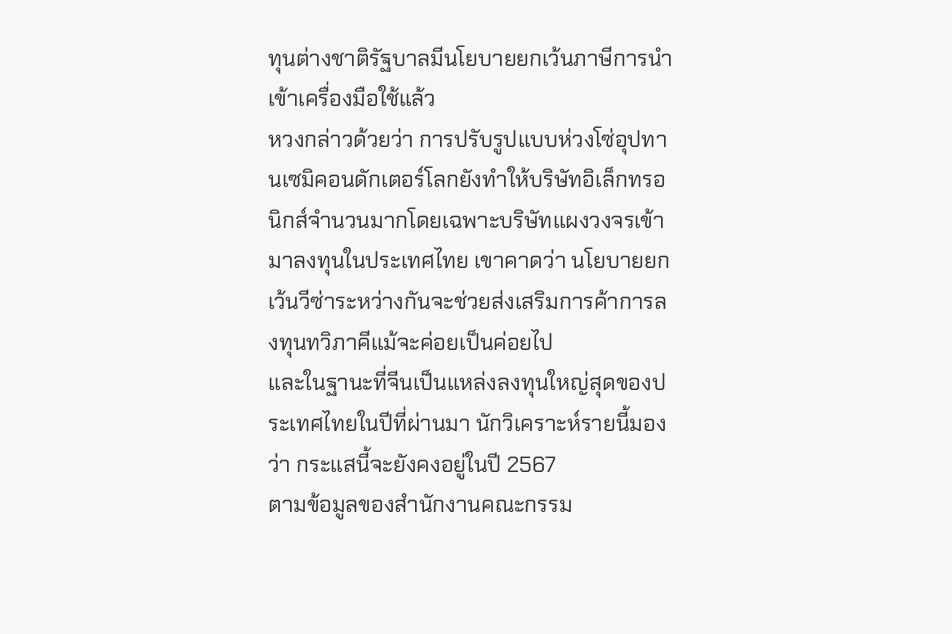ทุนต่างชาติรัฐบาลมีนโยบายยกเว้นภาษีการนำเข้าเครื่องมือใช้แล้ว
หวงกล่าวด้วยว่า การปรับรูปแบบห่วงโซ่อุปทานเซมิคอนดักเตอร์โลกยังทำให้บริษัทอิเล็กทรอนิกส์จำนวนมากโดยเฉพาะบริษัทแผงวงจรเข้ามาลงทุนในประเทศไทย เขาคาดว่า นโยบายยกเว้นวีซ่าระหว่างกันจะช่วยส่งเสริมการค้าการลงทุนทวิภาคีแม้จะค่อยเป็นค่อยไป
และในฐานะที่จีนเป็นแหล่งลงทุนใหญ่สุดของประเทศไทยในปีที่ผ่านมา นักวิเคราะห์รายนี้มองว่า กระแสนี้จะยังคงอยู่ในปี 2567
ตามข้อมูลของสำนักงานคณะกรรม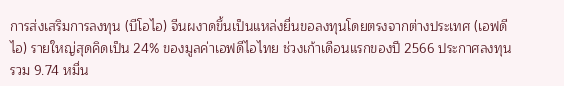การส่งเสริมการลงทุน (บีโอไอ) จีนผงาดขึ้นเป็นแหล่งยื่นขอลงทุนโดยตรงจากต่างประเทศ (เอฟดีไอ) รายใหญ่สุดคิดเป็น 24% ของมูลค่าเอฟดีไอไทย ช่วงเก้าเดือนแรกของปี 2566 ประกาศลงทุนรวม 9.74 หมื่น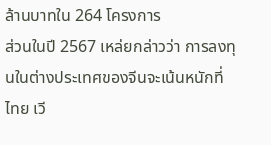ล้านบาทใน 264 โครงการ
ส่วนในปี 2567 เหล่ยกล่าวว่า การลงทุนในต่างประเทศของจีนจะเน้นหนักที่ไทย เวี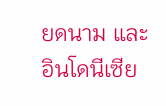ยดนาม และอินโดนีเซีย